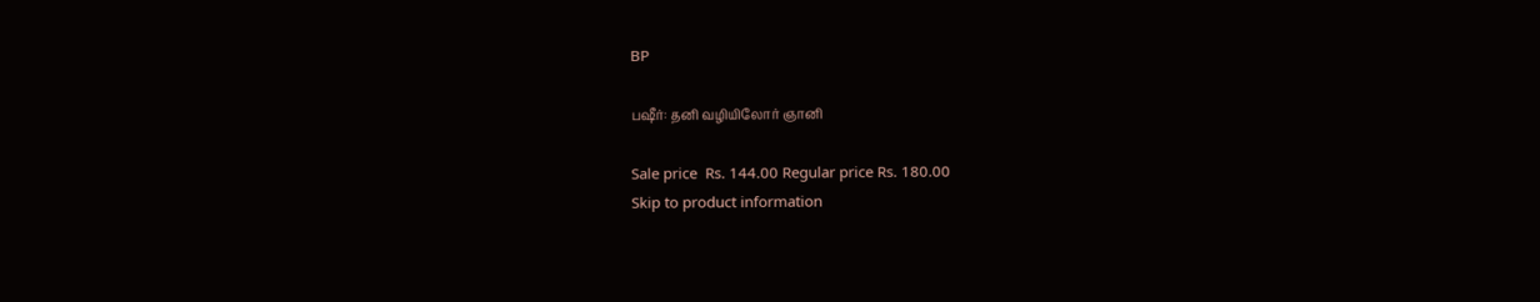BP

பஷீர்: தனி வழியிலோர் ஞானி

Sale price  Rs. 144.00 Regular price Rs. 180.00
Skip to product information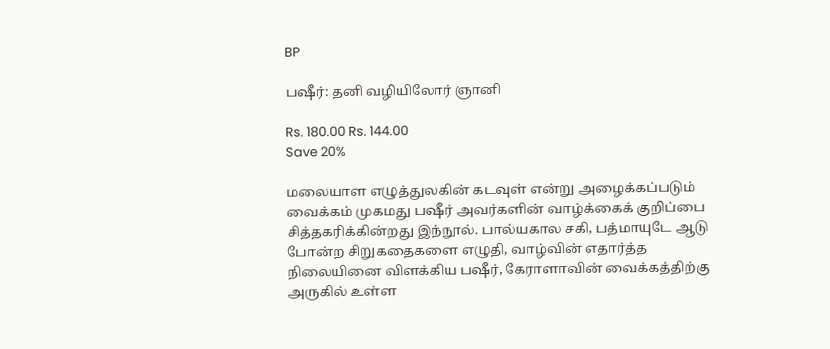BP

பஷீர்: தனி வழியிலோர் ஞானி

Rs. 180.00 Rs. 144.00
Save 20%

மலையாள எழுத்துலகின் கடவுள் என்று அழைக்கப்படும் வைக்கம் முகமது பஷீர் அவர்களின் வாழ்க்கைக் குறிப்பை சித்தகரிக்கின்றது இந்நூல். பால்யகால சகி, பத்மாயுடே ஆடு போன்ற சிறுகதைகளை எழுதி, வாழ்வின் எதார்த்த நிலையினை விளக்கிய பஷீர், கேராளாவின் வைக்கத்திற்கு அருகில் உள்ள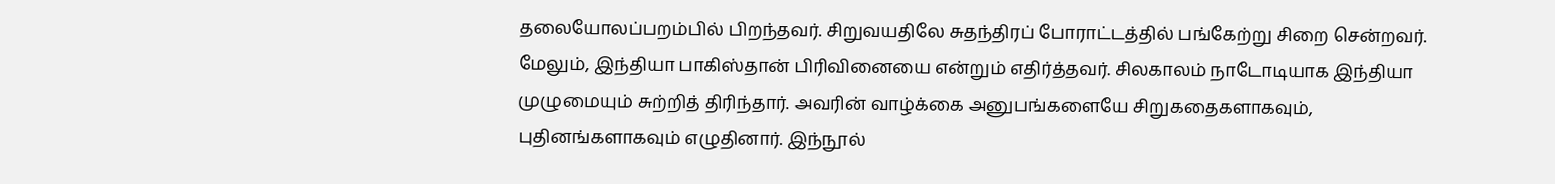தலையோலப்பறம்பில் பிறந்தவர். சிறுவயதிலே சுதந்திரப் போராட்டத்தில் பங்கேற்று சிறை சென்றவர். மேலும், இந்தியா பாகிஸ்தான் பிரிவினையை என்றும் எதிர்த்தவர். சிலகாலம் நாடோடியாக இந்தியா முழுமையும் சுற்றித் திரிந்தார். அவரின் வாழ்க்கை அனுபங்களையே சிறுகதைகளாகவும், புதினங்களாகவும் எழுதினார். இந்நூல்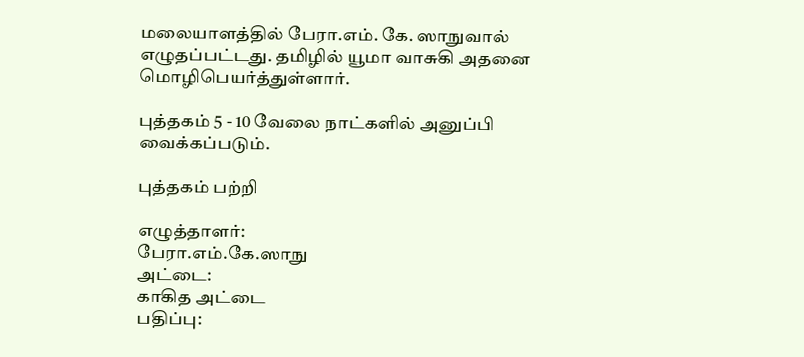மலையாளத்தில் பேரா.எம். கே. ஸாநுவால் எழுதப்பட்டது. தமிழில் யூமா வாசுகி அதனை மொழிபெயர்த்துள்ளார்.

புத்தகம் 5 - 10 வேலை நாட்களில் அனுப்பி வைக்கப்படும்.

புத்தகம் பற்றி

எழுத்தாளர்:
பேரா.எம்.கே.ஸாநு
அட்டை:
காகித அட்டை
பதிப்பு: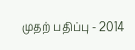முதற் பதிப்பு - 2014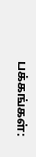பக்கங்கள்: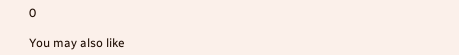0

You may also like